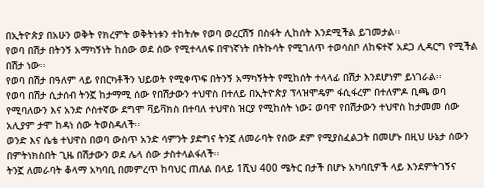በኢትዮጵያ በአሁን ወቅት የክረምት ወቅትነቱን ተከትሎ የወባ ወረርሽኝ በስፋት ሊከሰት እንደሚችል ይገመታል፡፡
የወባ በሽታ በትንኝ አማካኝነት ከሰው ወደ ሰው የሚተላለፍ በዋነኛነት በትኩሳት የሚገለጥ ተወሳስቦ ለከፍተኛ አደጋ ሊዳርግ የሚችል በሽታ ነው፡፡
የወባ በሽታ በዓለም ላይ የበርካቶችን ህይወት የሚቀጥፍ በትንኝ አማካኝትት የሚከሰት ተላላፊ በሽታ እንደሆነም ይነገራል፡፡
የወባ በሽታ ሲታሰብ ትንኟ ከታማሚ ሰው የበሽታውን ተህዋስ በተለይ በኢትዮጵያ ፕላዝሞዴም ፋሲፋረም በተለምዶ ቢጫ ወባ የሚባለውን እና አንድ ሶስተኛው ደግሞ ቫይቫክስ በተባለ ተህዋስ ዝርያ የሚከሰት ነው፤ ወባዋ የበሽታውን ተህዋስ ከታመመ ሰው አሊያም ታሞ ከዳነ ሰው ትወስዳለች፡፡
ወንድ እና ሴቴ ተህዋስ በወባ ውስጥ አንድ ሳምንት ያድግና ትንኟ ለመራባት የሰው ደም የሚያስፈልጋት በመሆኑ በዚህ ሁኔታ ሰውን በምትነክስበት ጊዜ በሽታውን ወደ ሌላ ሰው ታስተላልፋለች፡፡
ትንኟ ለመራባት ቆላማ አካባቢ በመምረጥ ከባህር ጠለል በላይ 1ሺህ 400 ሜትር በታች በሆኑ አካባቢዎች ላይ እንደምትገኝና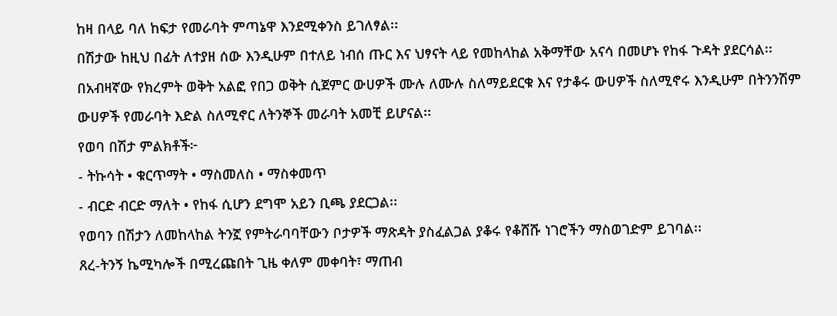ከዛ በላይ ባለ ከፍታ የመራባት ምጣኔዋ እንደሚቀንስ ይገለፃል፡፡
በሽታው ከዚህ በፊት ለተያዘ ሰው እንዲሁም በተለይ ነብሰ ጡር እና ህፃናት ላይ የመከላከል አቅማቸው አናሳ በመሆኑ የከፋ ጉዳት ያደርሳል፡፡
በአብዛኛው የክረምት ወቅት አልፎ የበጋ ወቅት ሲጀምር ውሀዎች ሙሉ ለሙሉ ስለማይደርቁ እና የታቆሩ ውሀዎች ስለሚኖሩ እንዲሁም በትንንሽም ውሀዎች የመራባት እድል ስለሚኖር ለትንኞች መራባት አመቺ ይሆናል፡፡
የወባ በሽታ ምልክቶች፦
- ትኩሳት • ቁርጥማት • ማስመለስ • ማስቀመጥ
- ብርድ ብርድ ማለት • የከፋ ሲሆን ደግሞ አይን ቢጫ ያደርጋል፡፡
የወባን በሽታን ለመከላከል ትንኟ የምትራባባቸውን ቦታዎች ማጽዳት ያስፈልጋል ያቆሩ የቆሸሹ ነገሮችን ማስወገድም ይገባል፡፡
ጸረ-ትንኝ ኬሚካሎች በሚረጩበት ጊዜ ቀለም መቀባት፣ ማጠብ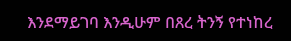እንደማይገባ እንዲሁም በጸረ ትንኝ የተነከረ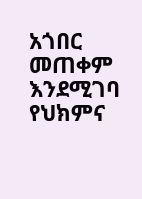አጎበር መጠቀም እንደሚገባ የህክምና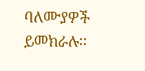ባለሙያዎች ይመክራሉ፡፡